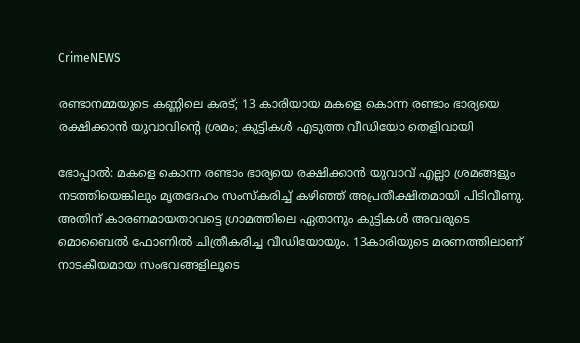CrimeNEWS

രണ്ടാനമ്മയുടെ കണ്ണിലെ കരട്; 13 കാരിയായ മകളെ കൊന്ന രണ്ടാം ഭാര്യയെ രക്ഷിക്കാന്‍ യുവാവിന്റെ ശ്രമം; കുട്ടികള്‍ എടുത്ത വീഡിയോ തെളിവായി

ഭോപ്പാല്‍: മകളെ കൊന്ന രണ്ടാം ഭാര്യയെ രക്ഷിക്കാന്‍ യുവാവ് എല്ലാ ശ്രമങ്ങളും നടത്തിയെങ്കിലും മൃതദേഹം സംസ്‌കരിച്ച് കഴിഞ്ഞ് അപ്രതീക്ഷിതമായി പിടിവീണു. അതിന് കാരണമായതാവട്ടെ ഗ്രാമത്തിലെ ഏതാനും കുട്ടികള്‍ അവരുടെ മൊബൈല്‍ ഫോണില്‍ ചിത്രീകരിച്ച വീഡിയോയും. 13കാരിയുടെ മരണത്തിലാണ് നാടകീയമായ സംഭവങ്ങളിലൂടെ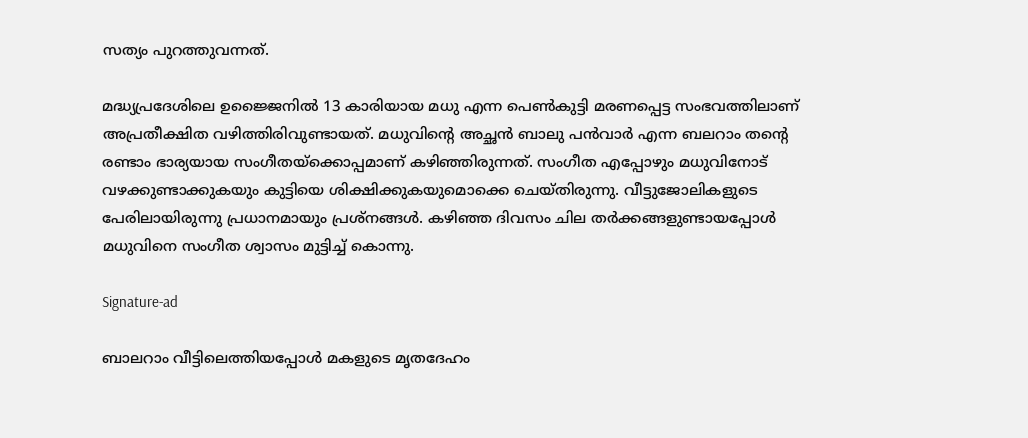സത്യം പുറത്തുവന്നത്.

മദ്ധ്യപ്രദേശിലെ ഉജ്ജൈനില്‍ 13 കാരിയായ മധു എന്ന പെണ്‍കുട്ടി മരണപ്പെട്ട സംഭവത്തിലാണ് അപ്രതീക്ഷിത വഴിത്തിരിവുണ്ടായത്. മധുവിന്റെ അച്ഛന്‍ ബാലു പന്‍വാര്‍ എന്ന ബലറാം തന്റെ രണ്ടാം ഭാര്യയായ സംഗീതയ്‌ക്കൊപ്പമാണ് കഴിഞ്ഞിരുന്നത്. സംഗീത എപ്പോഴും മധുവിനോട് വഴക്കുണ്ടാക്കുകയും കുട്ടിയെ ശിക്ഷിക്കുകയുമൊക്കെ ചെയ്തിരുന്നു. വീട്ടുജോലികളുടെ പേരിലായിരുന്നു പ്രധാനമായും പ്രശ്‌നങ്ങള്‍. കഴിഞ്ഞ ദിവസം ചില തര്‍ക്കങ്ങളുണ്ടായപ്പോള്‍ മധുവിനെ സംഗീത ശ്വാസം മുട്ടിച്ച് കൊന്നു.

Signature-ad

ബാലറാം വീട്ടിലെത്തിയപ്പോള്‍ മകളുടെ മൃതദേഹം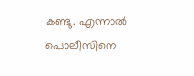കണ്ടു. എന്നാല്‍ പൊലീസിനെ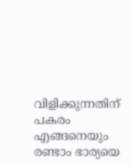വിളിക്കുന്നതിന് പകരം എങ്ങനെയും രണ്ടാം ഭാര്യയെ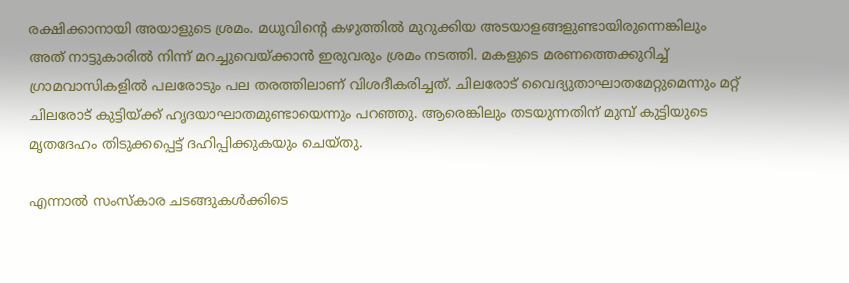രക്ഷിക്കാനായി അയാളുടെ ശ്രമം. മധുവിന്റെ കഴുത്തില്‍ മുറുക്കിയ അടയാളങ്ങളുണ്ടായിരുന്നെങ്കിലും അത് നാട്ടുകാരില്‍ നിന്ന് മറച്ചുവെയ്ക്കാന്‍ ഇരുവരും ശ്രമം നടത്തി. മകളുടെ മരണത്തെക്കുറിച്ച് ഗ്രാമവാസികളില്‍ പലരോടും പല തരത്തിലാണ് വിശദീകരിച്ചത്. ചിലരോട് വൈദ്യുതാഘാതമേറ്റുമെന്നും മറ്റ് ചിലരോട് കുട്ടിയ്ക്ക് ഹൃദയാഘാതമുണ്ടായെന്നും പറഞ്ഞു. ആരെങ്കിലും തടയുന്നതിന് മുമ്പ് കുട്ടിയുടെ മൃതദേഹം തിടുക്കപ്പെട്ട് ദഹിപ്പിക്കുകയും ചെയ്തു.

എന്നാല്‍ സംസ്‌കാര ചടങ്ങുകള്‍ക്കിടെ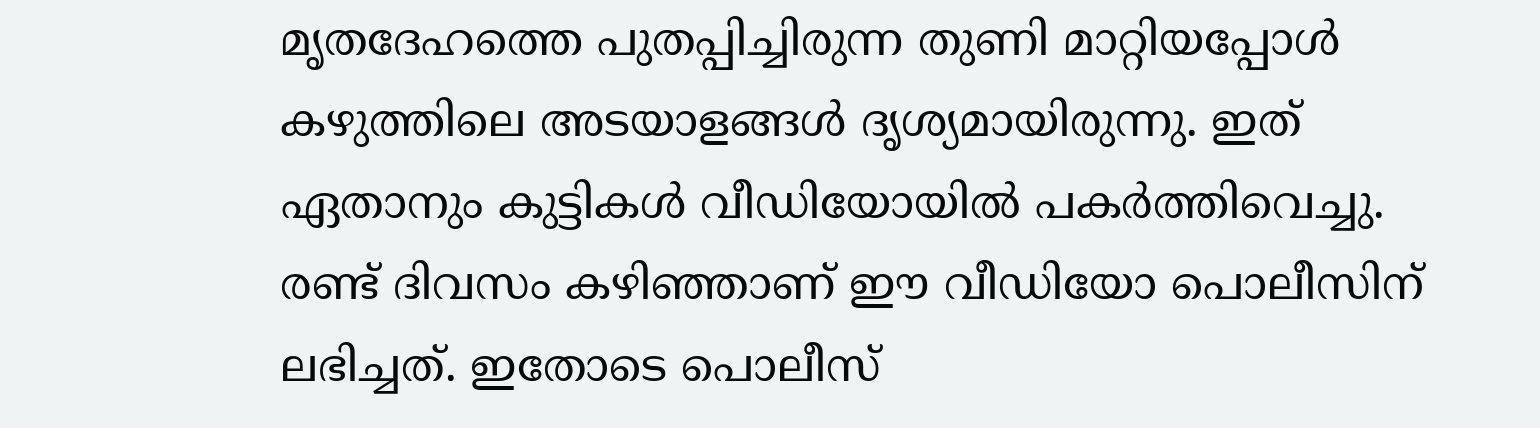മൃതദേഹത്തെ പുതപ്പിച്ചിരുന്ന തുണി മാറ്റിയപ്പോള്‍ കഴുത്തിലെ അടയാളങ്ങള്‍ ദൃശ്യമായിരുന്നു. ഇത് ഏതാനും കുട്ടികള്‍ വീഡിയോയില്‍ പകര്‍ത്തിവെച്ചു. രണ്ട് ദിവസം കഴിഞ്ഞാണ് ഈ വീഡിയോ പൊലീസിന് ലഭിച്ചത്. ഇതോടെ പൊലീസ്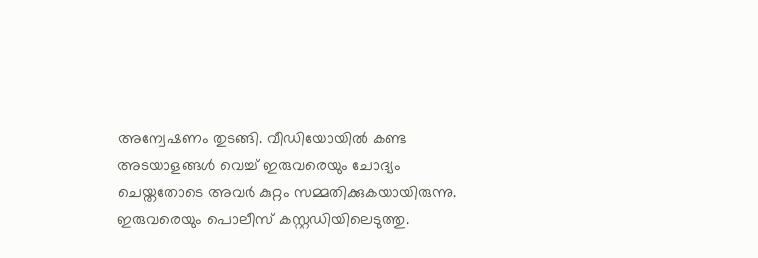അന്വേഷണം തുടങ്ങി. വീഡിയോയില്‍ കണ്ട അടയാളങ്ങള്‍ വെച്ച് ഇരുവരെയും ചോദ്യം ചെയ്തതോടെ അവര്‍ കുറ്റം സമ്മതിക്കുകയായിരുന്നു. ഇരുവരെയും പൊലീസ് കസ്റ്റഡിയിലെടുത്തു.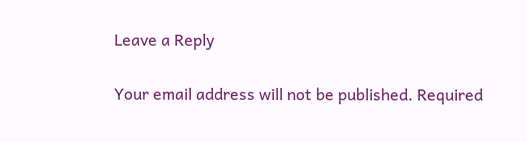Leave a Reply

Your email address will not be published. Required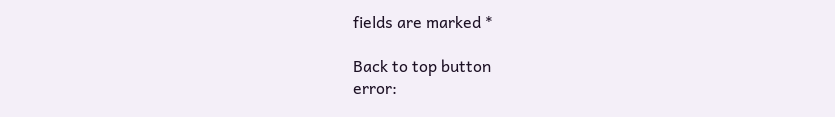fields are marked *

Back to top button
error: